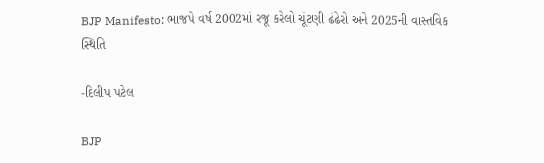BJP Manifesto: ભાજપે વર્ષ 2002માં રજૂ કરેલો ચૂંટણી ઢંઢેરો અને 2025ની વાસ્તવિક સ્થિતિ

-દિલીપ પટેલ

BJP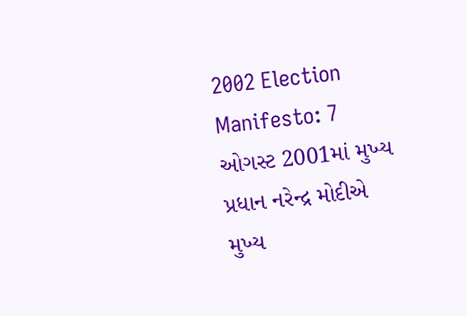2002 Election Manifesto: 7 ઓગસ્ટ 2001માં મુખ્ય પ્રધાન નરેન્દ્ર મોદીએ મુખ્ય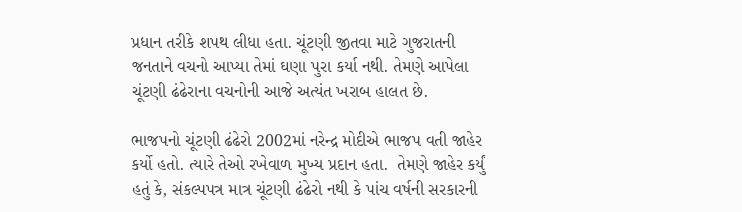પ્રધાન તરીકે શપથ લીધા હતા. ચૂંટણી જીતવા માટે ગુજરાતની જનતાને વચનો આપ્યા તેમાં ઘણા પુરા કર્યા નથી. તેમણે આપેલા ચૂંટણી ઢંઢેરાના વચનોની આજે અત્યંત ખરાબ હાલત છે.

ભાજપનો ચૂંટણી ઢંઢેરો 2002માં નરેન્દ્ર મોદીએ ભાજપ વતી જાહેર કર્યો હતો. ત્યારે તેઓ રખેવાળ મુખ્ય પ્રદાન હતા.  તેમણે જાહેર કર્યું હતું કે, સંકલ્પપત્ર માત્ર ચૂંટણી ઢંઢેરો નથી કે પાંચ વર્ષની સરકારની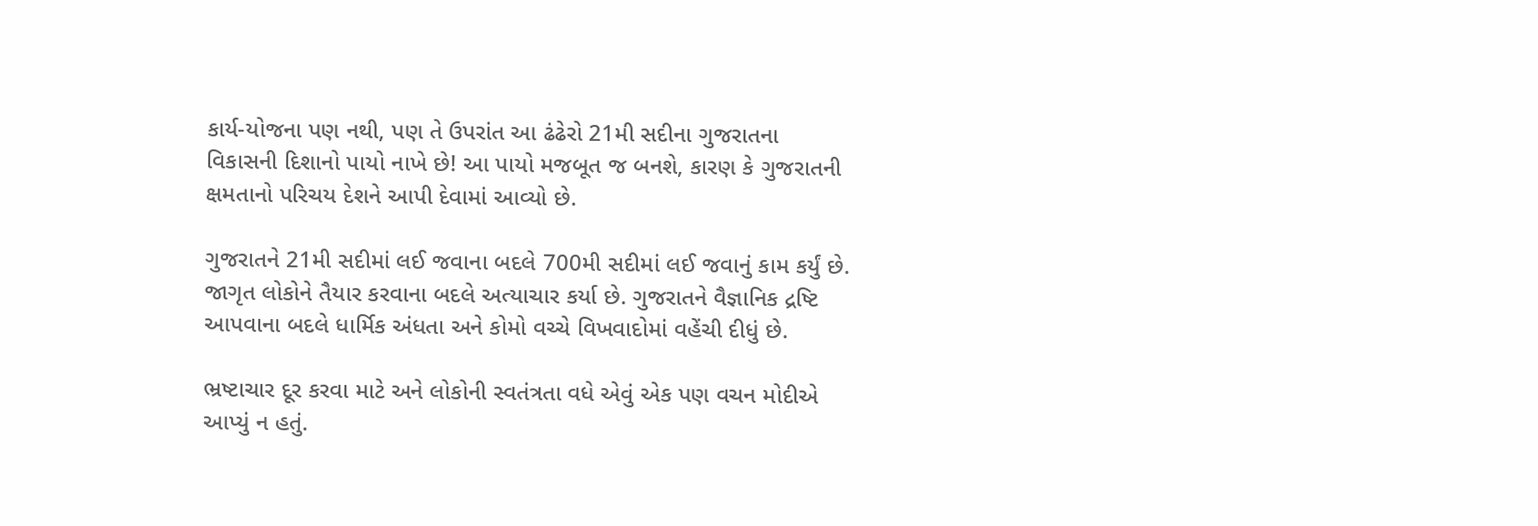કાર્ય-યોજના પણ નથી, પણ તે ઉપરાંત આ ઢંઢેરો 21મી સદીના ગુજરાતના વિકાસની દિશાનો પાયો નાખે છે! આ પાયો મજબૂત જ બનશે, કારણ કે ગુજરાતની ક્ષમતાનો પરિચય દેશને આપી દેવામાં આવ્યો છે.

ગુજરાતને 21મી સદીમાં લઈ જવાના બદલે 700મી સદીમાં લઈ જવાનું કામ કર્યું છે. જાગૃત લોકોને તૈયાર કરવાના બદલે અત્યાચાર કર્યા છે. ગુજરાતને વૈજ્ઞાનિક દ્રષ્ટિ આપવાના બદલે ધાર્મિક અંધતા અને કોમો વચ્ચે વિખવાદોમાં વહેંચી દીધું છે.

ભ્રષ્ટાચાર દૂર કરવા માટે અને લોકોની સ્વતંત્રતા વધે એવું એક પણ વચન મોદીએ આપ્યું ન હતું.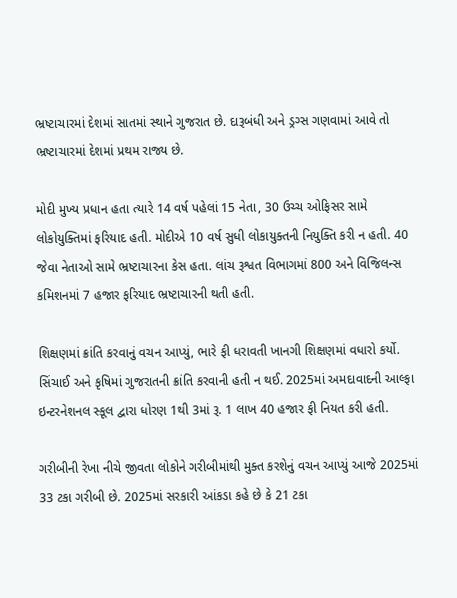ભ્રષ્ટાચારમાં દેશમાં સાતમાં સ્થાને ગુજરાત છે. દારૂબંધી અને ડ્રગ્સ ગણવામાં આવે તો ભ્રષ્ટાચારમાં દેશમાં પ્રથમ રાજ્ય છે.

મોદી મુખ્ય પ્રધાન હતા ત્યારે 14 વર્ષ પહેલાં 15 નેતા, 30 ઉચ્ચ ઓફિસર સામે લોકોયુક્તિમાં ફરિયાદ હતી. મોદીએ 10 વર્ષ સુધી લોકાયુક્તની નિયુક્તિ કરી ન હતી. 40 જેવા નેતાઓ સામે ભ્રષ્ટાચારના કેસ હતા. લાંચ રૂશ્વત વિભાગમાં 800 અને વિજિલન્સ કમિશનમાં 7 હજાર ફરિયાદ ભ્રષ્ટાચારની થતી હતી.

શિક્ષણમાં ક્રાંતિ કરવાનું વચન આપ્યું, ભારે ફી ધરાવતી ખાનગી શિક્ષણમાં વધારો કર્યો. સિંચાઈ અને કૃષિમાં ગુજરાતની ક્રાંતિ કરવાની હતી ન થઈ. 2025માં અમદાવાદની આલ્ફા ઇન્ટરનેશનલ સ્કૂલ દ્વારા ધોરણ 1થી 3માં રૂ. 1 લાખ 40 હજાર ફી નિયત કરી હતી.

ગરીબીની રેખા નીચે જીવતા લોકોને ગરીબીમાંથી મુક્ત કરશેનું વચન આપ્યું આજે 2025માં 33 ટકા ગરીબી છે. 2025માં સરકારી આંકડા કહે છે કે 21 ટકા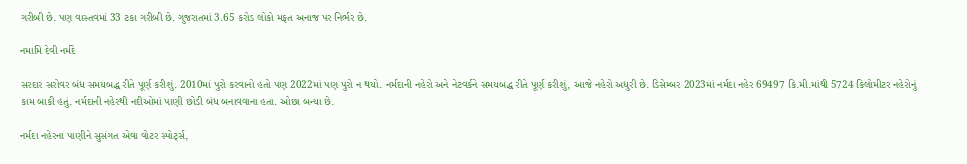ગરીબી છે. પણ વાસ્તવમાં 33 ટકા ગરીબી છે. ગુજરાતમાં 3.65 કરોડ લોકો મફત અનાજ પર નિર્ભર છે.

નમામિ દેવી નર્મદે

સરદાર સરોવર બંધ સમયબદ્ધ રીતે પૂર્ણ કરીશું. 2010માં પુરો કરવાનો હતો પણ 2022માં પણ પુરો ન થયો. નર્મદાની નહેરો અને નેટવર્કને સમયબદ્ધ રીતે પૂર્ણ કરીશું, આજે નહેરો અધુરી છે. ડિસેમ્બર 2023માં નર્મદા નહેર 69497 કિ.મી.માંથી 5724 કિલોમીટર નહેરોનું કામ બાકી હતું. નર્મદાની નહેરથી નદીઓમાં પાણી છોડી બંધ બનાવવાના હતા. ઓછા બન્યા છે.

નર્મદા નહેરના પાણીને સુસંગત એવા વોટર સ્પોર્ટ્સ,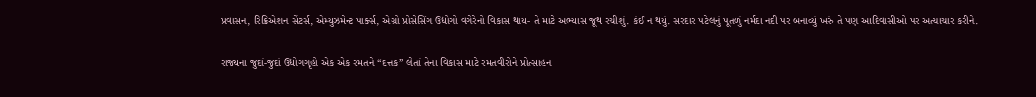પ્રવાસન, રિક્રિએશન સેંટર્સ, એમ્યુઝમેન્ટ પાર્ક્સ, એગ્રો પ્રોસેસિંગ ઉદ્યોગો વગેરેનો વિકાસ થાય- તે માટે અભ્યાસ જૂથ રચીશું. કંઈ ન થયું. સરદાર પટેલનું પૂતળું નર્મદા નદી પર બનાવ્યું ખરું તે પણ આદિવાસીઓ પર અત્યાચાર કરીને.

રાજ્યના જુદાં-જુદાં ઉદ્યોગગૃહો એક એક રમતને “દત્તક” લેતાં તેના વિકાસ માટે રમતવીરોને પ્રોત્સાહન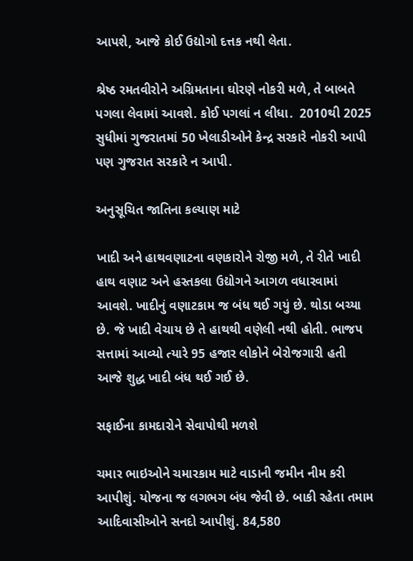આપશે, આજે કોઈ ઉદ્યોગો દત્તક નથી લેતા.

શ્રેષ્ઠ રમતવીરોને અગ્રિમતાના ઘોરણે નોકરી મળે, તે બાબતે પગલા લેવામાં આવશે. કોઈ પગલાં ન લીધા.  2010થી 2025 સુધીમાં ગુજરાતમાં 50 ખેલાડીઓને કેન્દ્ર સરકારે નોકરી આપી પણ ગુજરાત સરકારે ન આપી.

અનુસૂચિત જાતિના કલ્યાણ માટે

ખાદી અને હાથવણાટના વણકારોને રોજી મળે, તે રીતે ખાદી હાથ વણાટ અને હસ્તકલા ઉદ્યોગને આગળ વધારવામાં આવશે. ખાદીનું વણાટકામ જ બંધ થઈ ગયું છે. થોડા બચ્યા છે. જે ખાદી વેચાય છે તે હાથથી વણેલી નથી હોતી. ભાજપ સત્તામાં આવ્યો ત્યારે 95 હજાર લોકોને બેરોજગારી હતી આજે શુદ્ધ ખાદી બંધ થઈ ગઈ છે.

સફાઈના કામદારોને સેવાપોથી મળશે

ચમાર ભાઇઓને ચમારકામ માટે વાડાની જમીન નીમ કરી આપીશું. યોજના જ લગભગ બંધ જેવી છે. બાકી રહેતા તમામ આદિવાસીઓને સનદો આપીશું. 84,580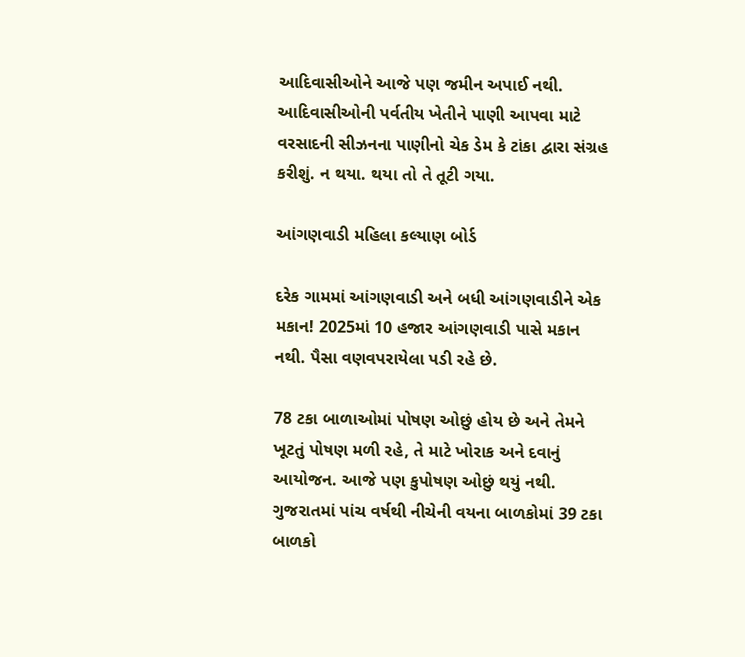આદિવાસીઓને આજે પણ જમીન અપાઈ નથી. આદિવાસીઓની પર્વતીય ખેતીને પાણી આપવા માટે વરસાદની સીઝનના પાણીનો ચેક ડેમ કે ટાંકા દ્વારા સંગ્રહ કરીશું. ન થયા. થયા તો તે તૂટી ગયા.

આંગણવાડી મહિલા કલ્યાણ બોર્ડ

દરેક ગામમાં આંગણવાડી અને બધી આંગણવાડીને એક મકાન! 2025માં 10 હજાર આંગણવાડી પાસે મકાન નથી. પૈસા વણવપરાયેલા પડી રહે છે.

78 ટકા બાળાઓમાં પોષણ ઓછું હોય છે અને તેમને ખૂટતું પોષણ મળી રહે, તે માટે ખોરાક અને દવાનું આયોજન. આજે પણ કુપોષણ ઓછું થયું નથી. ગુજરાતમાં પાંચ વર્ષથી નીચેની વયના બાળકોમાં 39 ટકા બાળકો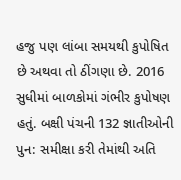હજુ પણ લાંબા સમયથી કુપોષિત છે અથવા તો ઠીંગણા છે. 2016 સુધીમાં બાળકોમાં ગંભીર કુપોષણ હતું. બક્ષી પંચની 132 જ્ઞાતીઓની પુન: સમીક્ષા કરી તેમાંથી અતિ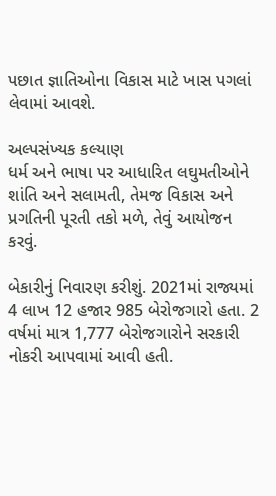પછાત જ્ઞાતિઓના વિકાસ માટે ખાસ પગલાં લેવામાં આવશે.

અલ્પસંખ્યક કલ્યાણ
ધર્મ અને ભાષા પર આધારિત લઘુમતીઓને શાંતિ અને સલામતી, તેમજ વિકાસ અને પ્રગતિની પૂરતી તકો મળે, તેવું આયોજન કરવું.

બેકારીનું નિવારણ કરીશું. 2021માં રાજ્યમાં 4 લાખ 12 હજાર 985 બેરોજગારો હતા. 2 વર્ષમાં માત્ર 1,777 બેરોજગારોને સરકારી નોકરી આપવામાં આવી હતી.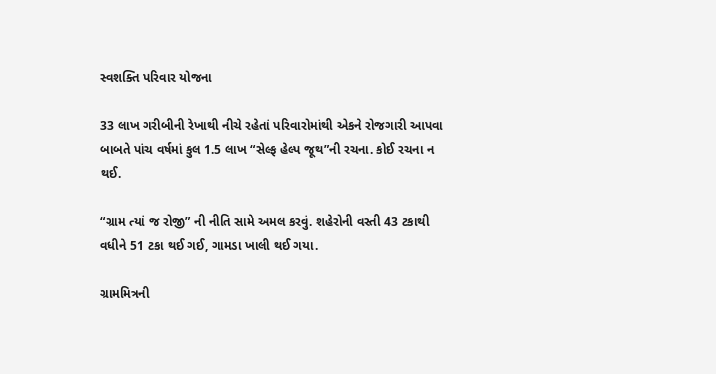સ્વશક્તિ પરિવાર યોજના

33 લાખ ગરીબીની રેખાથી નીચે રહેતાં પરિવારોમાંથી એકને રોજગારી આપવા બાબતે પાંચ વર્ષમાં કુલ 1.5 લાખ “સેલ્ફ હેલ્પ જૂથ”ની રચના. કોઈ રચના ન થઈ.

“ગ્રામ ત્યાં જ રોજી” ની નીતિ સામે અમલ કરવું. શહેરોની વસ્તી 43 ટકાથી વધીને 51 ટકા થઈ ગઈ, ગામડા ખાલી થઈ ગયા.

ગ્રામમિત્રની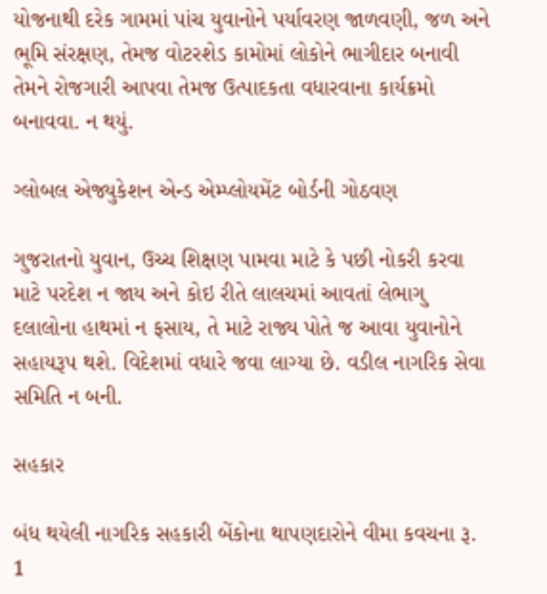યોજનાથી દરેક ગામમાં પાંચ યુવાનોને પર્યાવરણ જાળવણી, જળ અને ભૂમિ સંરક્ષણ, તેમજ વોટરશેડ કામોમાં લોકોને ભાગીદાર બનાવી તેમને રોજગારી આપવા તેમજ ઉત્પાદકતા વધારવાના કાર્યક્રમો બનાવવા. ન થયું.

ગ્લોબલ એજ્યુકેશન એન્ડ એમ્પ્લોયમેંટ બોર્ડની ગોઠવણ

ગુજરાતનો યુવાન, ઉચ્ચ શિક્ષણ પામવા માટે કે પછી નોકરી કરવા માટે પરદેશ ન જાય અને કોઇ રીતે લાલચમાં આવતાં લેભાગુ દલાલોના હાથમાં ન ફસાય, તે માટે રાજ્ય પોતે જ આવા યુવાનોને સહાયરૂપ થશે. વિદેશમાં વધારે જવા લાગ્યા છે. વડીલ નાગરિક સેવા સમિતિ ન બની.

સહકાર

બંધ થયેલી નાગરિક સહકારી બેંકોના થાપણદારોને વીમા કવચના રૂ. 1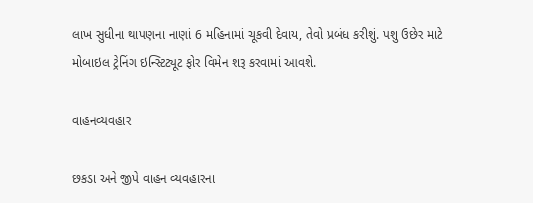લાખ સુધીના થાપણના નાણાં 6 મહિનામાં ચૂકવી દેવાય, તેવો પ્રબંધ કરીશું. પશુ ઉછેર માટે મોબાઇલ ટ્રેનિંગ ઇન્સ્ટિટ્યૂટ ફોર વિમેન શરૂ કરવામાં આવશે.

વાહનવ્યવહાર

છકડા અને જીપે વાહન વ્યવહારના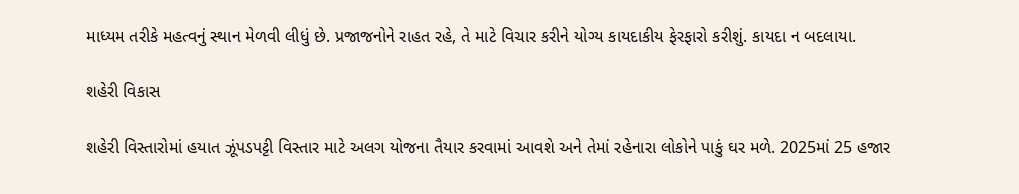માધ્યમ તરીકે મહત્વનું સ્થાન મેળવી લીધું છે. પ્રજાજનોને રાહત રહે, તે માટે વિચાર કરીને યોગ્ય કાયદાકીય ફેરફારો કરીશું. કાયદા ન બદલાયા.

શહેરી વિકાસ

શહેરી વિસ્તારોમાં હયાત ઝૂંપડપટ્ટી વિસ્તાર માટે અલગ યોજના તૈયાર કરવામાં આવશે અને તેમાં રહેનારા લોકોને પાકું ઘર મળે. 2025માં 25 હજાર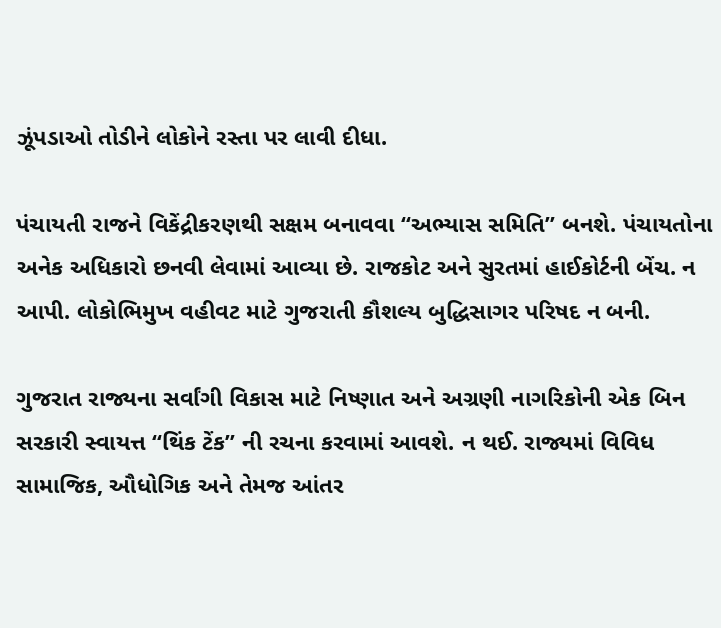ઝૂંપડાઓ તોડીને લોકોને રસ્તા પર લાવી દીધા.

પંચાયતી રાજને વિકેંદ્રીકરણથી સક્ષમ બનાવવા “અભ્યાસ સમિતિ” બનશે. પંચાયતોના અનેક અધિકારો છનવી લેવામાં આવ્યા છે. રાજકોટ અને સુરતમાં હાઈકોર્ટની બેંચ. ન આપી. લોકોભિમુખ વહીવટ માટે ગુજરાતી કૌશલ્ય બુદ્ધિસાગર પરિષદ ન બની.

ગુજરાત રાજ્યના સર્વાંગી વિકાસ માટે નિષ્ણાત અને અગ્રણી નાગરિકોની એક બિન સરકારી સ્વાયત્ત “થિંક ટેંક” ની રચના કરવામાં આવશે. ન થઈ. રાજ્યમાં વિવિધ સામાજિક, ઔધોગિક અને તેમજ આંતર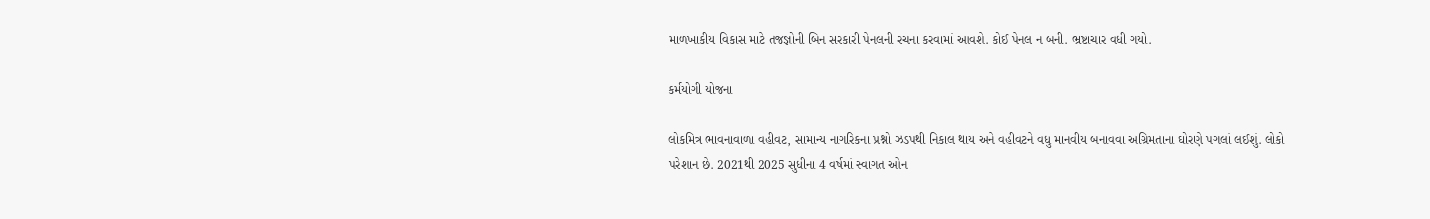માળખાકીય વિકાસ માટે તજજ્ઞોની બિન સરકારી પેનલની રચના કરવામાં આવશે. કોઈ પેનલ ન બની. ભ્રષ્ટાચાર વધી ગયો.

કર્મયોગી યોજના

લોકમિત્ર ભાવનાવાળા વહીવટ, સામાન્ય નાગરિકના પ્રશ્નો ઝડપથી નિકાલ થાય અને વહીવટને વધુ માનવીય બનાવવા અગ્રિમતાના ઘોરણે પગલાં લઈશું. લોકો પરેશાન છે. 2021થી 2025 સુધીના 4 વર્ષમાં સ્વાગત ઓન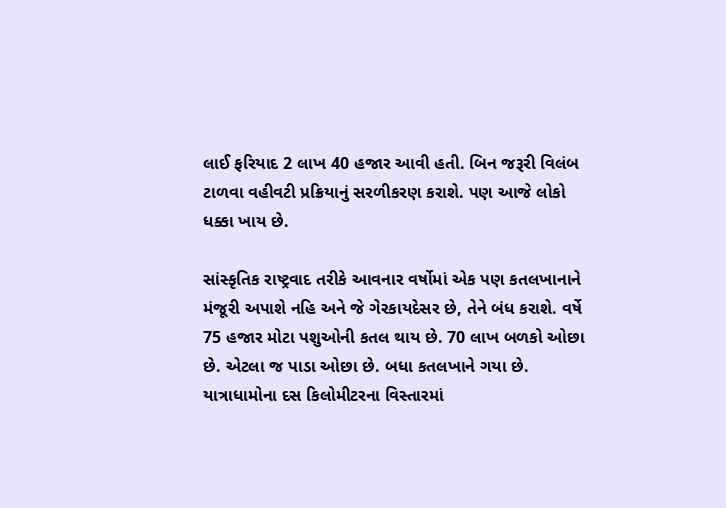લાઈ ફરિયાદ 2 લાખ 40 હજાર આવી હતી. બિન જરૂરી વિલંબ ટાળવા વહીવટી પ્રક્રિયાનું સરળીકરણ કરાશે. પણ આજે લોકો ધક્કા ખાય છે.

સાંસ્કૃતિક રાષ્ટ્રવાદ તરીકે આવનાર વર્ષોમાં એક પણ કતલખાનાને મંજૂરી અપાશે નહિ અને જે ગેરકાયદેસર છે, તેને બંધ કરાશે. વર્ષે 75 હજાર મોટા પશુઓની કતલ થાય છે. 70 લાખ બળકો ઓછા છે. એટલા જ પાડા ઓછા છે. બધા કતલખાને ગયા છે. યાત્રાધામોના દસ કિલોમીટરના વિસ્તારમાં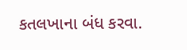કતલખાના બંધ કરવા.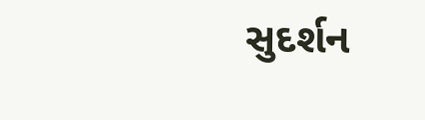સુદર્શન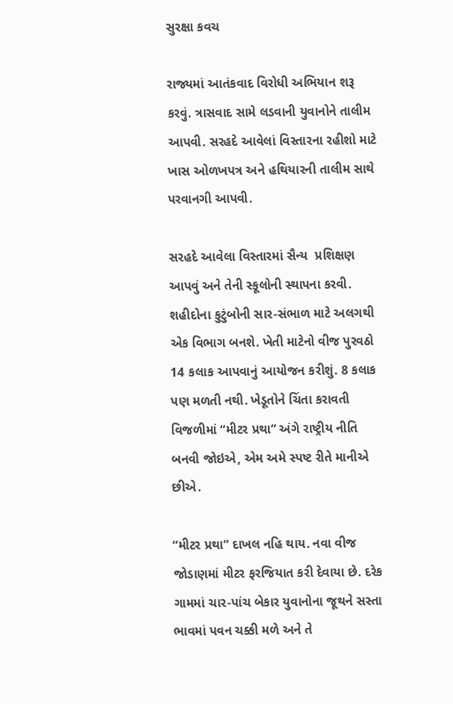સુરક્ષા કવચ

રાજ્યમાં આતંકવાદ વિરોધી અભિયાન શરૂ કરવું. ત્રાસવાદ સામે લડવાની યુવાનોને તાલીમ આપવી. સરહદે આવેલાં વિસ્તારના રહીશો માટે ખાસ ઓળખપત્ર અને હથિયારની તાલીમ સાથે પરવાનગી આપવી.

સરહદે આવેલા વિસ્તારમાં સૈન્ય  પ્રશિક્ષણ આપવું અને તેની સ્કૂલોની સ્થાપના કરવી. શહીદોના કુટુંબોની સાર-સંભાળ માટે અલગથી એક વિભાગ બનશે. ખેતી માટેનો વીજ પુરવઠો 14 કલાક આપવાનું આયોજન કરીશું. 8 કલાક પણ મળતી નથી. ખેડૂતોને ચિંતા કરાવતી વિજળીમાં “મીટર પ્રથા” અંગે રાષ્ટ્રીય નીતિ બનવી જોઇએ, એમ અમે સ્પષ્ટ રીતે માનીએ છીએ.

“મીટર પ્રથા” દાખલ નહિ થાય. નવા વીજ જોડાણમાં મીટર ફરજિયાત કરી દેવાયા છે. દરેક ગામમાં ચાર-પાંચ બેકાર યુવાનોના જૂથને સસ્તા ભાવમાં પવન ચક્કી મળે અને તે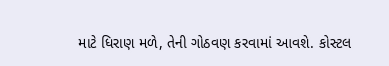માટે ધિરાણ મળે, તેની ગોઠવણ કરવામાં આવશે. કોસ્ટલ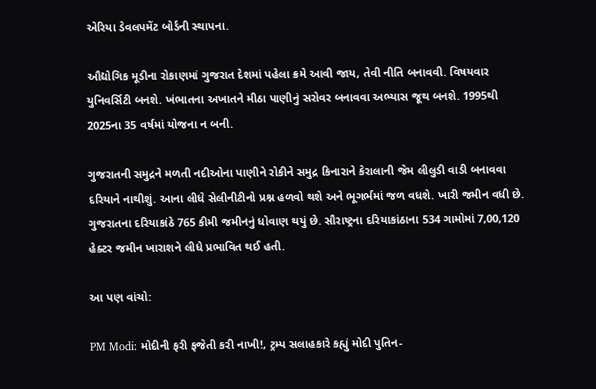એરિયા ડેવલપમેંટ બોર્ડની સ્થાપના.

ઔદ્યોગિક મૂડીના રોકાણમાં ગુજરાત દેશમાં પહેલા ક્રમે આવી જાય, તેવી નીતિ બનાવવી. વિષયવાર યુનિવર્સિટી બનશે. ખંભાતના અખાતને મીઠા પાણીનું સરોવર બનાવવા અભ્યાસ જૂથ બનશે. 1995થી 2025ના 35 વર્ષમાં યોજના ન બની.

ગુજરાતની સમુદ્રને મળતી નદીઓના પાણીને રોકીને સમુદ્ર કિનારાને કેરાલાની જેમ લીલુડી વાડી બનાવવા દરિયાને નાથીશું. આના લીધે સેલીનીટીનો પ્રશ્ન હળવો થશે અને ભૂગર્ભમાં જળ વધશે. ખારી જમીન વધી છે. ગુજરાતના દરિયાકાંઠે 765 કીમી જમીનનું ધોવાણ થયું છે. સૌરાષ્ટ્રના દરિયાકાંઠાના 534 ગામોમાં 7,00,120 હેક્ટર જમીન ખારાશને લીધે પ્રભાવિત થઈ હતી.

આ પણ વાંચો:

PM Modi: મોદીની ફરી ફજેતી કરી નાખી!, ટ્રમ્પ સલાહકારે કહ્યું મોદી પુતિન-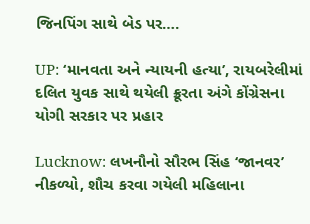જિનપિંગ સાથે બેડ પર….

UP: ‘માનવતા અને ન્યાયની હત્યા’, રાયબરેલીમાં દલિત યુવક સાથે થયેલી ક્રૂરતા અંગે કોંગ્રેસના યોગી સરકાર પર પ્રહાર

Lucknow: લખનૌનો સૌરભ સિંહ ‘જાનવર’ નીકળ્યો, શૌચ કરવા ગયેલી મહિલાના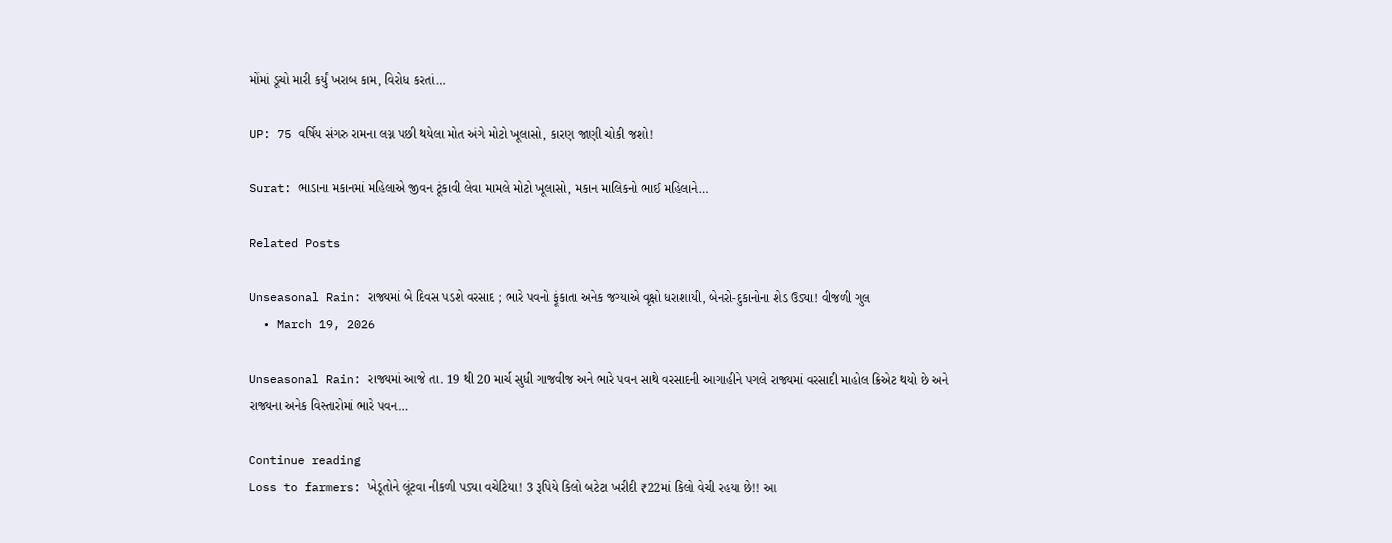મોંમાં ડૂચો મારી કર્યું ખરાબ કામ, વિરોધ કરતાં…

UP: 75 વર્ષિય સંગરુ રામના લગ્ન પછી થયેલા મોત અંગે મોટો ખૂલાસો, કારણ જાણી ચોકી જશો!

Surat: ભાડાના મકાનમાં મહિલાએ જીવન ટૂંકાવી લેવા મામલે મોટો ખૂલાસો, મકાન માલિકનો ભાઈ મહિલાને…

Related Posts

Unseasonal Rain: રાજ્યમાં બે દિવસ પડશે વરસાદ ; ભારે પવનો ફૂંકાતા અનેક જગ્યાએ વૃક્ષો ધરાશાયી, બેનરો-દુકાનોના શેડ ઉડ્યા! વીજળી ગુલ
  • March 19, 2026

Unseasonal Rain: રાજ્યમાં આજે તા. 19 થી 20 માર્ચ સુધી ગાજવીજ અને ભારે પવન સાથે વરસાદની આગાહીને પગલે રાજ્યમાં વરસાદી માહોલ ક્રિએટ થયો છે અને રાજ્યના અનેક વિસ્તારોમાં ભારે પવન…

Continue reading
Loss to farmers: ખેડૂતોને લૂંટવા નીકળી પડ્યા વચેટિયા! 3 રૂપિયે કિલો બટેટા ખરીદી ₹22માં કિલો વેચી રહયા છે!! આ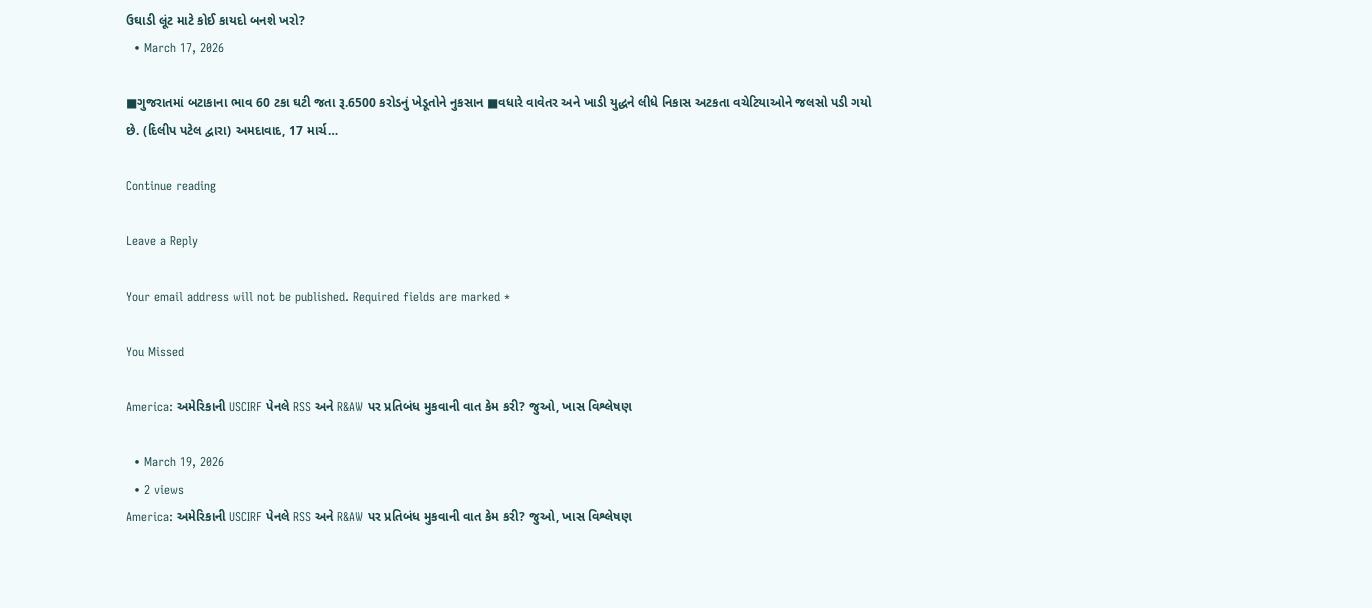ઉઘાડી લૂંટ માટે કોઈ કાયદો બનશે ખરો?
  • March 17, 2026

■ગુજરાતમાં બટાકાના ભાવ 60 ટકા ઘટી જતા રૂ.6500 કરોડનું ખેડૂતોને નુકસાન ■વધારે વાવેતર અને ખાડી યુદ્ધને લીધે નિકાસ અટકતા વચેટિયાઓને જલસો પડી ગયો છે. (દિલીપ પટેલ દ્વારા) અમદાવાદ, 17 માર્ચ…

Continue reading

Leave a Reply

Your email address will not be published. Required fields are marked *

You Missed

America: અમેરિકાની USCIRF પેનલે RSS અને R&AW પર પ્રતિબંધ મુકવાની વાત કેમ કરી? જુઓ, ખાસ વિશ્લેષણ

  • March 19, 2026
  • 2 views
America: અમેરિકાની USCIRF પેનલે RSS અને R&AW પર પ્રતિબંધ મુકવાની વાત કેમ કરી? જુઓ, ખાસ વિશ્લેષણ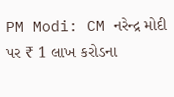PM Modi: CM નરેન્દ્ર મોદી પર ₹ 1 લાખ કરોડના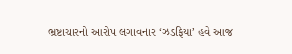ભ્રષ્ટાચારનો આરોપ લગાવનાર ‘ઝડફિયા’ હવે આજ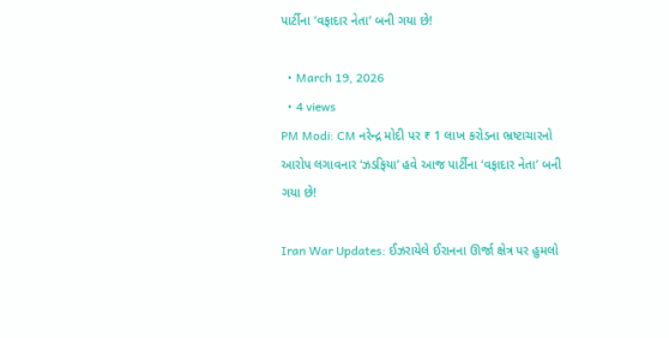પાર્ટીના ‘વફાદાર નેતા’ બની ગયા છે!

  • March 19, 2026
  • 4 views
PM Modi: CM નરેન્દ્ર મોદી પર ₹ 1 લાખ કરોડના ભ્રષ્ટાચારનો આરોપ લગાવનાર ‘ઝડફિયા’ હવે આજ પાર્ટીના ‘વફાદાર નેતા’ બની ગયા છે!

Iran War Updates: ઈઝરાયેલે ઈરાનના ઊર્જા ક્ષેત્ર પર હુમલો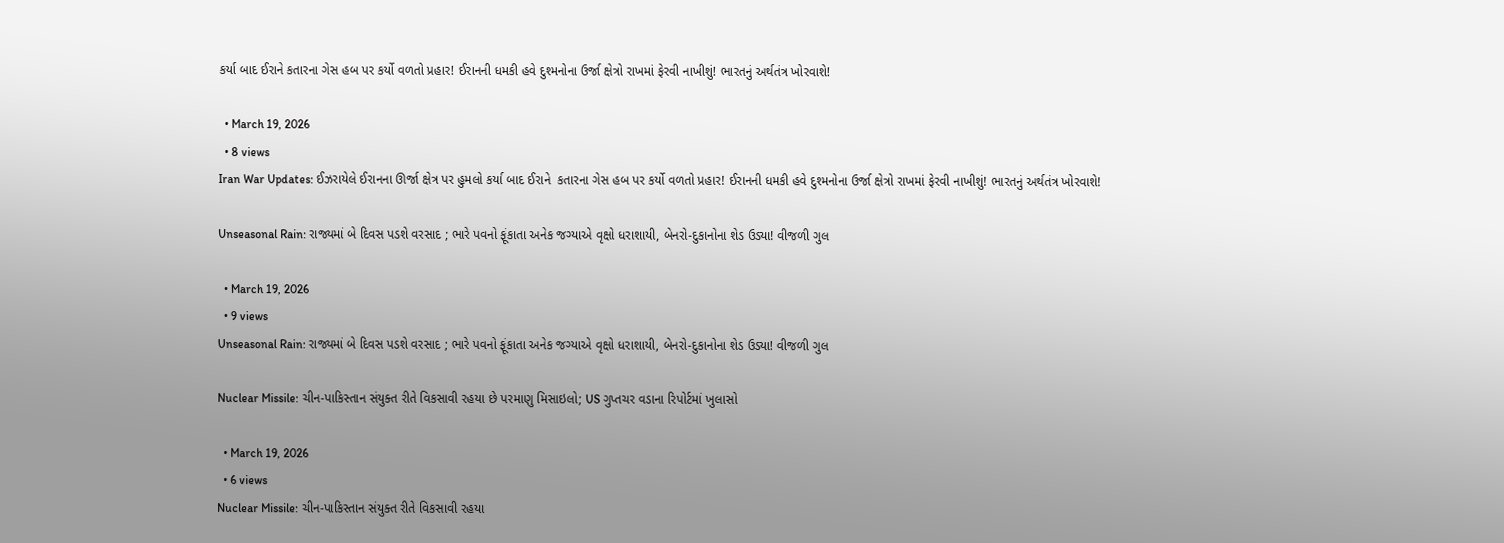કર્યા બાદ ઈરાને કતારના ગેસ હબ પર કર્યો વળતો પ્રહાર! ઈરાનની ધમકી હવે દુશ્મનોના ઉર્જા ક્ષેત્રો રાખમાં ફેરવી નાખીશું! ભારતનું અર્થતંત્ર ખોરવાશે!

  • March 19, 2026
  • 8 views
Iran War Updates: ઈઝરાયેલે ઈરાનના ઊર્જા ક્ષેત્ર પર હુમલો કર્યા બાદ ઈરાને  કતારના ગેસ હબ પર કર્યો વળતો પ્રહાર! ઈરાનની ધમકી હવે દુશ્મનોના ઉર્જા ક્ષેત્રો રાખમાં ફેરવી નાખીશું! ભારતનું અર્થતંત્ર ખોરવાશે!

Unseasonal Rain: રાજ્યમાં બે દિવસ પડશે વરસાદ ; ભારે પવનો ફૂંકાતા અનેક જગ્યાએ વૃક્ષો ધરાશાયી, બેનરો-દુકાનોના શેડ ઉડ્યા! વીજળી ગુલ

  • March 19, 2026
  • 9 views
Unseasonal Rain: રાજ્યમાં બે દિવસ પડશે વરસાદ ; ભારે પવનો ફૂંકાતા અનેક જગ્યાએ વૃક્ષો ધરાશાયી, બેનરો-દુકાનોના શેડ ઉડ્યા! વીજળી ગુલ

Nuclear Missile: ચીન-પાકિસ્તાન સંયુક્ત રીતે વિકસાવી રહયા છે પરમાણુ મિસાઇલો; US ગુપ્તચર વડાના રિપોર્ટમાં ખુલાસો

  • March 19, 2026
  • 6 views
Nuclear Missile: ચીન-પાકિસ્તાન સંયુક્ત રીતે વિકસાવી રહયા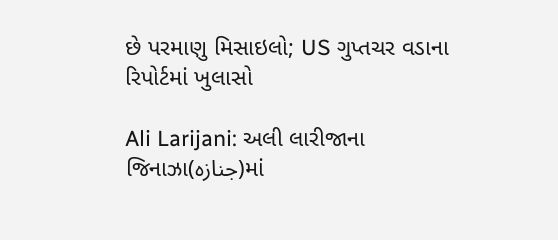છે પરમાણુ મિસાઇલો; US ગુપ્તચર વડાના રિપોર્ટમાં ખુલાસો

Ali Larijani: અલી લારીજાના જિનાઝા(جنازہ)માં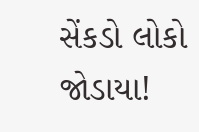સેંકડો લોકો જોડાયા!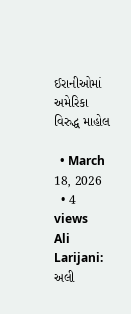ઈરાનીઓમાં અમેરિકા વિરુદ્ધ માહોલ

  • March 18, 2026
  • 4 views
Ali Larijani: અલી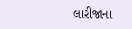લારીજાના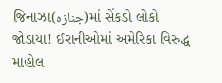જિનાઝા(جنازہ)માં સેંકડો લોકો જોડાયા! ઈરાનીઓમાં અમેરિકા વિરુદ્ધ માહોલ